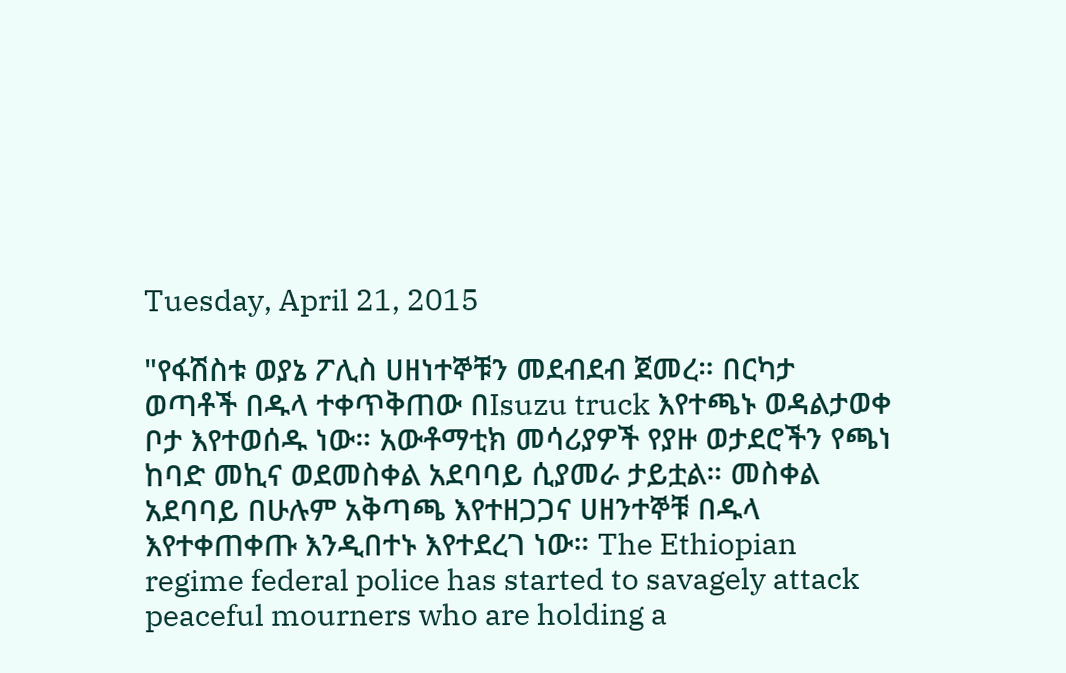Tuesday, April 21, 2015

"የፋሽስቱ ወያኔ ፖሊስ ሀዘነተኞቹን መደብደብ ጀመረ። በርካታ ወጣቶች በዱላ ተቀጥቅጠው በIsuzu truck እየተጫኑ ወዳልታወቀ ቦታ እየተወሰዱ ነው። አውቶማቲክ መሳሪያዎች የያዙ ወታደሮችን የጫነ ከባድ መኪና ወደመስቀል አደባባይ ሲያመራ ታይቷል። መስቀል አደባባይ በሁሉም አቅጣጫ እየተዘጋጋና ሀዘንተኞቹ በዱላ እየተቀጠቀጡ እንዲበተኑ እየተደረገ ነው። The Ethiopian regime federal police has started to savagely attack peaceful mourners who are holding a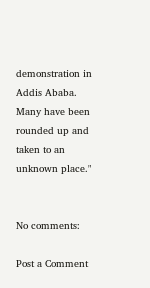demonstration in Addis Ababa. Many have been rounded up and taken to an unknown place."


No comments:

Post a Comment